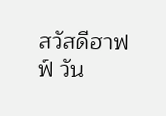สวัสดีฮาฟฟ์ วัน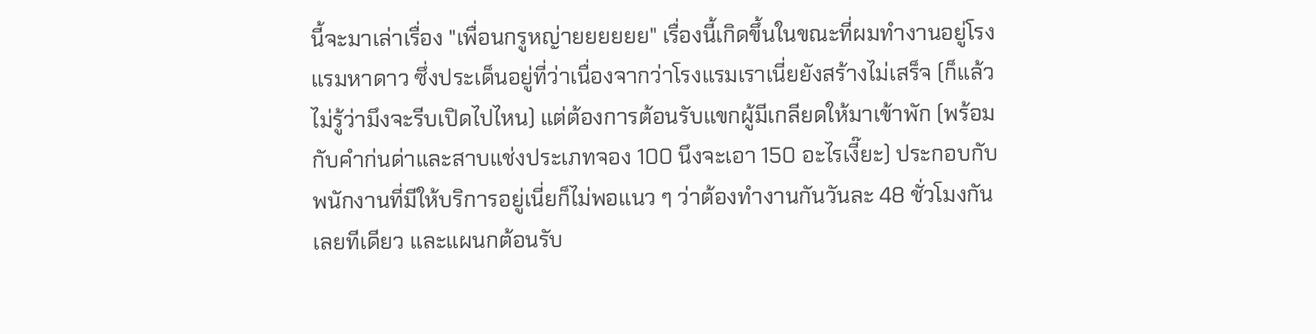นี้จะมาเล่าเรื่อง "เพื่อนกรูหญ่ายยยยยย" เรื่องนี้เกิดขึ้นในขณะที่ผมทำงานอยู่โรงแรมหาดาว ซึ่งประเด็นอยู่ที่ว่าเนื่องจากว่าโรงแรมเราเนี่ยยังสร้างไม่เสร็จ (ก็แล้วไม่รู้ว่ามึงจะรีบเปิดไปไหน) แต่ต้องการต้อนรับแขกผู้มีเกลียดให้มาเข้าพัก (พร้อมกับคำก่นด่าและสาบแช่งประเภทจอง 100 นึงจะเอา 150 อะไรเงี๊ยะ) ประกอบกับพนักงานที่มีให้บริการอยู่เนี่ยก็ไม่พอแนว ๆ ว่าต้องทำงานกันวันละ 48 ชั่วโมงกันเลยทีเดียว และแผนกต้อนรับ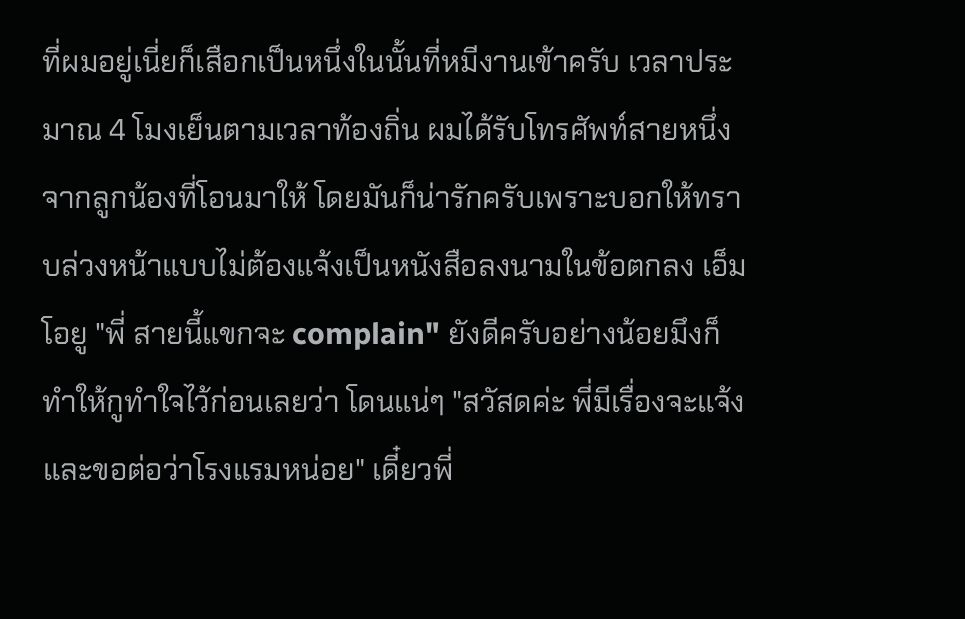ที่ผมอยู่เนี่ยก็เสือกเป็นหนึ่งในนั้นที่หมีงานเข้าครับ เวลาประมาณ 4 โมงเย็นตามเวลาท้องถิ่น ผมได้รับโทรศัพท์สายหนึ่งจากลูกน้องที่โอนมาให้ โดยมันก็น่ารักครับเพราะบอกให้ทราบล่วงหน้าแบบไม่ต้องแจ้งเป็นหนังสือลงนามในข้อตกลง เอ็มโอยู "พี่ สายนี้แขกจะ complain" ยังดีครับอย่างน้อยมึงก็ทำให้กูทำใจไว้ก่อนเลยว่า โดนแน่ๆ "สวัสดค่ะ พี่มีเรื่องจะแจ้งและขอต่อว่าโรงแรมหน่อย" เดี๋ยวพี่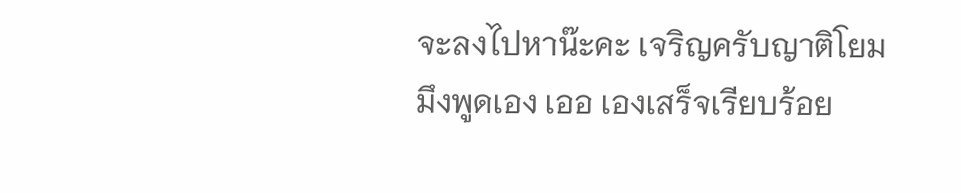จะลงไปหาน๊ะคะ เจริญครับญาติโยม มึงพูดเอง เออ เองเสร็จเรียบร้อย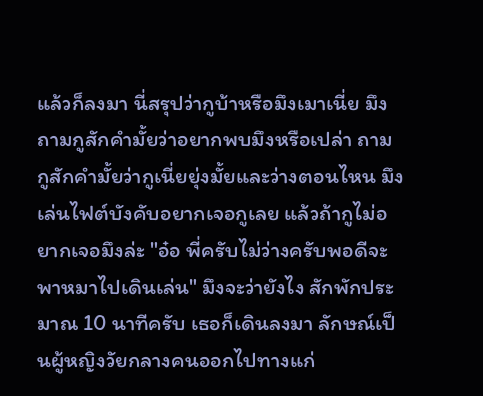แล้วก็ลงมา นี่สรุปว่ากูบ้าหรือมึงเมาเนี่ย มึงถามกูสักคำมั้ยว่าอยากพบมึงหรือเปล่า ถามกูสักคำมั้ยว่ากูเนี่ยยุ่งมั้ยและว่างตอนไหน มึงเล่นไฟต์บังคับอยากเจอกูเลย แล้วถ้ากูไม่อยากเจอมึงล่ะ "อ๋อ พี่ครับไม่ว่างครับพอดีจะพาหมาไปเดินเล่น" มึงจะว่ายังไง สักพักประมาณ 10 นาทีครับ เธอก็เดินลงมา ลักษณ์เป็นผู้หญิงวัยกลางคนออกไปทางแก่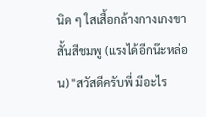นิด ๆ ใสเสื้อกล้างกางเกงขาสั้นสีชมพู (แรงได้อีกน๊ะหล่อน) "สวัสดีครับพี่ มีอะไร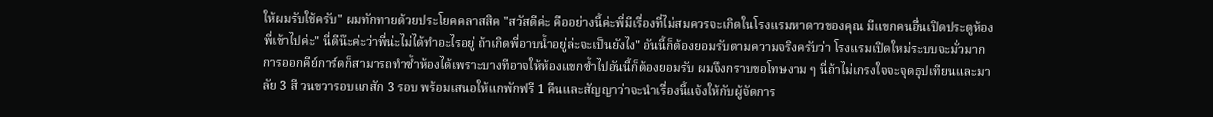ให้ผมรับใช้ครับ" ผมทักทายด้วยประโยคคลาสสิค "สวัสดีค่ะ คืออย่างนี้ค่ะพี่มีเรื่องที่ไม่สมควรจะเกิดในโรงแรมหาดาวของคุณ มีแขกคนอื่นเปิดประตูห้องพี่เข้าไปค่ะ" นี่ดีน๊ะค่ะว่าพี่น่ะไม่ได้ทำอะไรอยู่ ถ้าเกิดพี่อาบน้ำอยู่ล่ะจะเป็นยังไง" อันนี้ก็ต้องยอมรับตามความจริงครับว่า โรงแรมเปิดใหม่ระบบจะมั่วมาก การออกคีย์การ์ดก็สามารถทำซ้ำห้องได้เพราะบางทีอาจให้ห้องแขกซ้ำไปอันนี้ก็ต้องยอมรับ ผมจึงกราบขอโทษงาม ๆ นี่ถ้าไม่เกรงใจจะจุดธุปเทียนและมาลัย 3 สี วนขวารอบแกสัก 3 รอบ พร้อมเสนอให้แกพักฟรี 1 คืนและสัญญาว่าจะนำเรื่องนี้แจ้งให้กับผู้จัดการ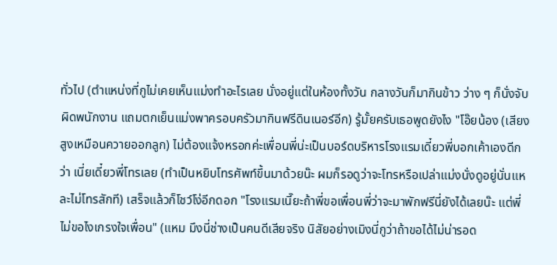ทั่วไป (ตำแหน่งที่กูไม่เคยเห็นแม่งทำอะไรเลย นั่งอยู่แต่ในห้องทั้งวัน กลางวันก็มากินข้าว ว่าง ๆ ก็นั่งจับผิดพนักงาน แถมตกเย็นแม่งพาครอบครัวมากินฟรีดินเนอร์อีก) รู้มั้ยครับเธอพูดยังไง "โอ๊ยน้อง (เสียงสูงเหมือนควายออกลูก) ไม่ต้องแจ้งหรอกค่ะเพื่อนพี่น่ะเป็นบอร์ดบริหารโรงแรมเดี๋ยวพี่บอกเค้าเองดีกว่า เนี่ยเดี๋ยวพี่โทรเลย (ทำเป็นหยิบโทรศัพท์ขึ้นมาด้วยน๊ะ ผมก็รอดูว่าจะโทรหรือเปล่าแม่งนั่งดูอยู่นั่นแหละไม่โทรสักที) เสร็จแล้วก็โชว์โง่อีกดอก "โรงแรมเนี๊ยะถ้าพี่ขอเพื่อนพี่ว่าจะมาพักฟรีนี่ยังได้เลยน๊ะ แต่พี่ไม่ขอไงเกรงใจเพื่อน" (แหม มึงนี่ช่างเป็นคนดีเสียจริง นิสัยอย่างเมิงนี่กูว่าถ้าขอได้ไม่น่ารอด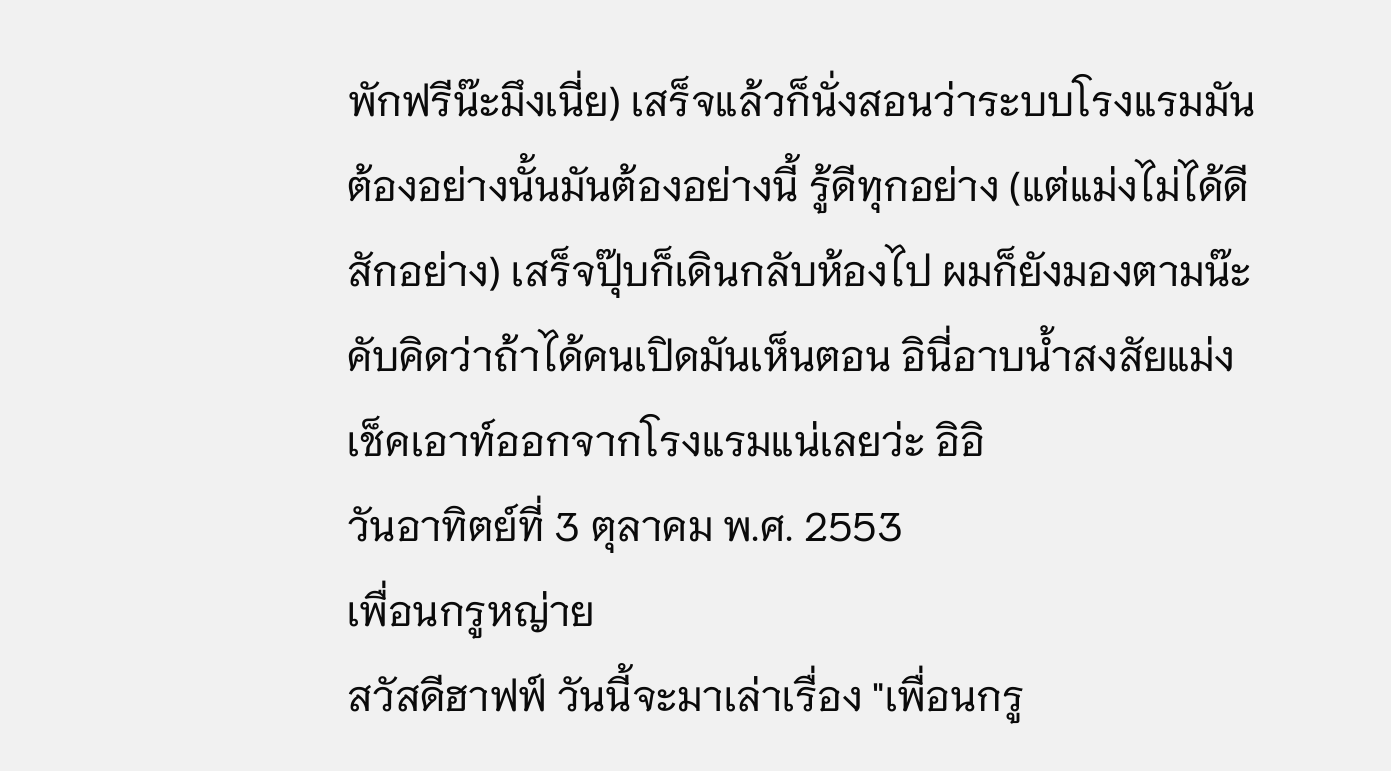พักฟรีน๊ะมึงเนี่ย) เสร็จแล้วก็นั่งสอนว่าระบบโรงแรมมันต้องอย่างนั้นมันต้องอย่างนี้ รู้ดีทุกอย่าง (แต่แม่งไม่ได้ดีสักอย่าง) เสร็จปุ๊บก็เดินกลับห้องไป ผมก็ยังมองตามน๊ะคับคิดว่าถ้าได้คนเปิดมันเห็นตอน อินี่อาบน้ำสงสัยแม่งเช็คเอาท์ออกจากโรงแรมแน่เลยว่ะ อิอิ
วันอาทิตย์ที่ 3 ตุลาคม พ.ศ. 2553
เพื่อนกรูหญ่าย
สวัสดีฮาฟฟ์ วันนี้จะมาเล่าเรื่อง "เพื่อนกรู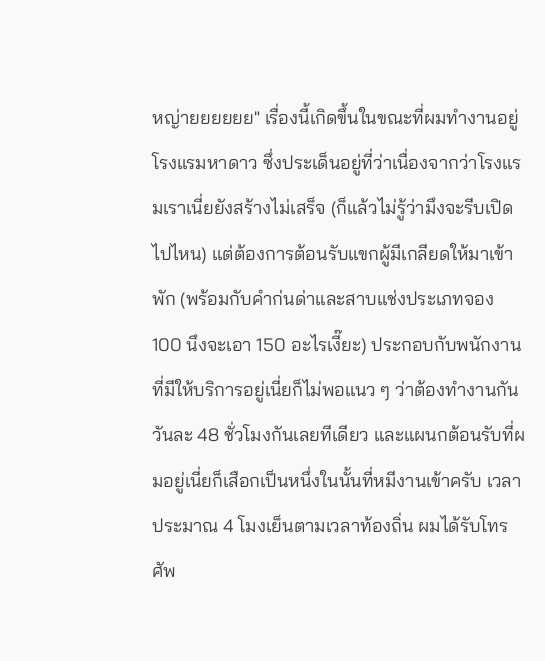หญ่ายยยยยย" เรื่องนี้เกิดขึ้นในขณะที่ผมทำงานอยู่โรงแรมหาดาว ซึ่งประเด็นอยู่ที่ว่าเนื่องจากว่าโรงแรมเราเนี่ยยังสร้างไม่เสร็จ (ก็แล้วไม่รู้ว่ามึงจะรีบเปิดไปไหน) แต่ต้องการต้อนรับแขกผู้มีเกลียดให้มาเข้าพัก (พร้อมกับคำก่นด่าและสาบแช่งประเภทจอง 100 นึงจะเอา 150 อะไรเงี๊ยะ) ประกอบกับพนักงานที่มีให้บริการอยู่เนี่ยก็ไม่พอแนว ๆ ว่าต้องทำงานกันวันละ 48 ชั่วโมงกันเลยทีเดียว และแผนกต้อนรับที่ผมอยู่เนี่ยก็เสือกเป็นหนึ่งในนั้นที่หมีงานเข้าครับ เวลาประมาณ 4 โมงเย็นตามเวลาท้องถิ่น ผมได้รับโทรศัพ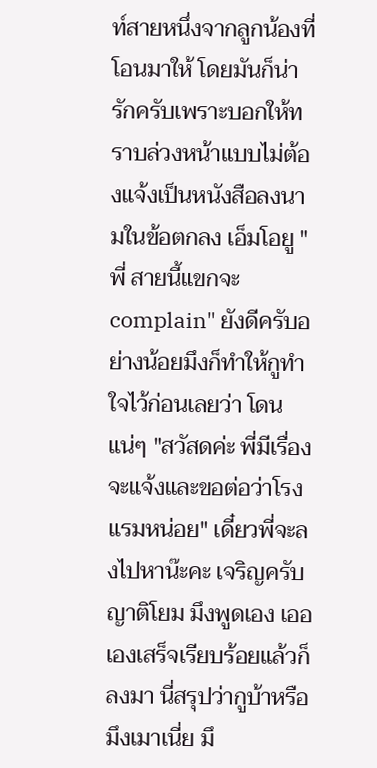ท์สายหนึ่งจากลูกน้องที่โอนมาให้ โดยมันก็น่ารักครับเพราะบอกให้ทราบล่วงหน้าแบบไม่ต้องแจ้งเป็นหนังสือลงนามในข้อตกลง เอ็มโอยู "พี่ สายนี้แขกจะ complain" ยังดีครับอย่างน้อยมึงก็ทำให้กูทำใจไว้ก่อนเลยว่า โดนแน่ๆ "สวัสดค่ะ พี่มีเรื่องจะแจ้งและขอต่อว่าโรงแรมหน่อย" เดี๋ยวพี่จะลงไปหาน๊ะคะ เจริญครับญาติโยม มึงพูดเอง เออ เองเสร็จเรียบร้อยแล้วก็ลงมา นี่สรุปว่ากูบ้าหรือมึงเมาเนี่ย มึ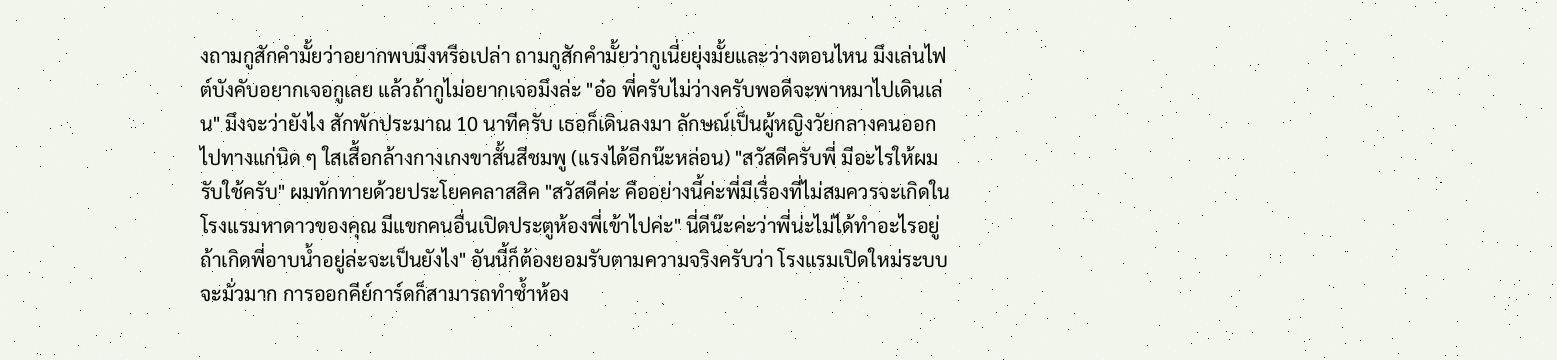งถามกูสักคำมั้ยว่าอยากพบมึงหรือเปล่า ถามกูสักคำมั้ยว่ากูเนี่ยยุ่งมั้ยและว่างตอนไหน มึงเล่นไฟต์บังคับอยากเจอกูเลย แล้วถ้ากูไม่อยากเจอมึงล่ะ "อ๋อ พี่ครับไม่ว่างครับพอดีจะพาหมาไปเดินเล่น" มึงจะว่ายังไง สักพักประมาณ 10 นาทีครับ เธอก็เดินลงมา ลักษณ์เป็นผู้หญิงวัยกลางคนออกไปทางแก่นิด ๆ ใสเสื้อกล้างกางเกงขาสั้นสีชมพู (แรงได้อีกน๊ะหล่อน) "สวัสดีครับพี่ มีอะไรให้ผมรับใช้ครับ" ผมทักทายด้วยประโยคคลาสสิค "สวัสดีค่ะ คืออย่างนี้ค่ะพี่มีเรื่องที่ไม่สมควรจะเกิดในโรงแรมหาดาวของคุณ มีแขกคนอื่นเปิดประตูห้องพี่เข้าไปค่ะ" นี่ดีน๊ะค่ะว่าพี่น่ะไม่ได้ทำอะไรอยู่ ถ้าเกิดพี่อาบน้ำอยู่ล่ะจะเป็นยังไง" อันนี้ก็ต้องยอมรับตามความจริงครับว่า โรงแรมเปิดใหม่ระบบจะมั่วมาก การออกคีย์การ์ดก็สามารถทำซ้ำห้อง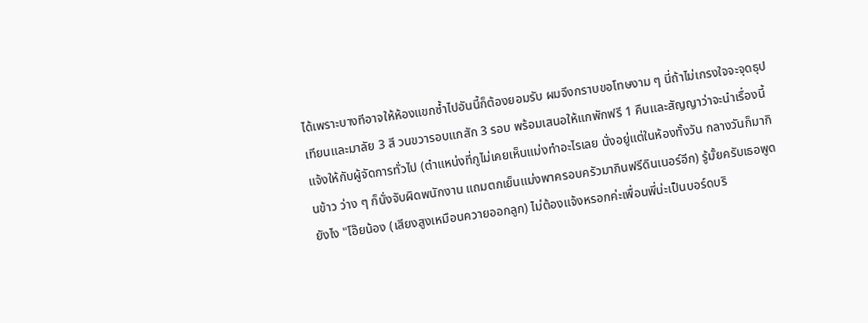ได้เพราะบางทีอาจให้ห้องแขกซ้ำไปอันนี้ก็ต้องยอมรับ ผมจึงกราบขอโทษงาม ๆ นี่ถ้าไม่เกรงใจจะจุดธุปเทียนและมาลัย 3 สี วนขวารอบแกสัก 3 รอบ พร้อมเสนอให้แกพักฟรี 1 คืนและสัญญาว่าจะนำเรื่องนี้แจ้งให้กับผู้จัดการทั่วไป (ตำแหน่งที่กูไม่เคยเห็นแม่งทำอะไรเลย นั่งอยู่แต่ในห้องทั้งวัน กลางวันก็มากินข้าว ว่าง ๆ ก็นั่งจับผิดพนักงาน แถมตกเย็นแม่งพาครอบครัวมากินฟรีดินเนอร์อีก) รู้มั้ยครับเธอพูดยังไง "โอ๊ยน้อง (เสียงสูงเหมือนควายออกลูก) ไม่ต้องแจ้งหรอกค่ะเพื่อนพี่น่ะเป็นบอร์ดบริ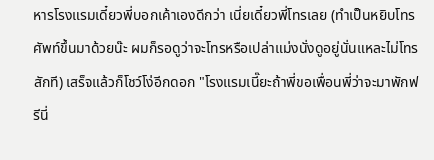หารโรงแรมเดี๋ยวพี่บอกเค้าเองดีกว่า เนี่ยเดี๋ยวพี่โทรเลย (ทำเป็นหยิบโทรศัพท์ขึ้นมาด้วยน๊ะ ผมก็รอดูว่าจะโทรหรือเปล่าแม่งนั่งดูอยู่นั่นแหละไม่โทรสักที) เสร็จแล้วก็โชว์โง่อีกดอก "โรงแรมเนี๊ยะถ้าพี่ขอเพื่อนพี่ว่าจะมาพักฟรีนี่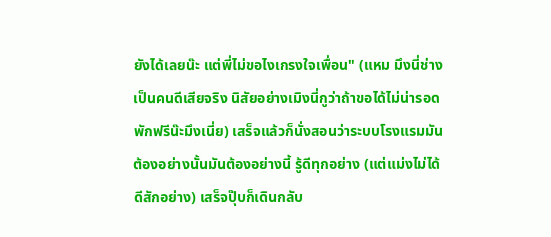ยังได้เลยน๊ะ แต่พี่ไม่ขอไงเกรงใจเพื่อน" (แหม มึงนี่ช่างเป็นคนดีเสียจริง นิสัยอย่างเมิงนี่กูว่าถ้าขอได้ไม่น่ารอดพักฟรีน๊ะมึงเนี่ย) เสร็จแล้วก็นั่งสอนว่าระบบโรงแรมมันต้องอย่างนั้นมันต้องอย่างนี้ รู้ดีทุกอย่าง (แต่แม่งไม่ได้ดีสักอย่าง) เสร็จปุ๊บก็เดินกลับ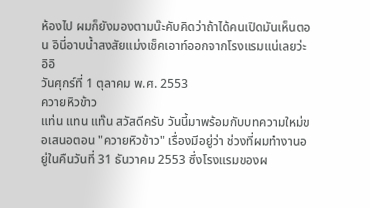ห้องไป ผมก็ยังมองตามน๊ะคับคิดว่าถ้าได้คนเปิดมันเห็นตอน อินี่อาบน้ำสงสัยแม่งเช็คเอาท์ออกจากโรงแรมแน่เลยว่ะ อิอิ
วันศุกร์ที่ 1 ตุลาคม พ.ศ. 2553
ควายหิวข้าว
แท่น แทน แท๊น สวัสดีครับ วันนี้มาพร้อมกับบทความใหม่ขอเสนอตอน "ควายหิวข้าว" เรื่องมีอยู่ว่า ช่วงที่ผมทำงานอยู่ในคืนวันที่ 31 ธันวาคม 2553 ซึ่งโรงแรมของผ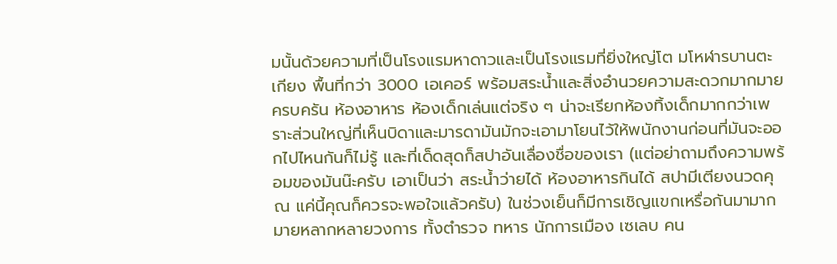มนั้นด้วยความที่เป็นโรงแรมหาดาวและเป็นโรงแรมที่ยิ่งใหญ่โต มโหฬารบานตะเกียง พื้นที่กว่า 3000 เอเคอร์ พร้อมสระน้ำและสิ่งอำนวยความสะดวกมากมายครบครัน ห้องอาหาร ห้องเด็กเล่นแต่จริง ๆ น่าจะเรียกห้องทิ้งเด็กมากกว่าเพราะส่วนใหญ่ที่เห็นบิดาและมารดามันมักจะเอามาโยนไว้ให้พนักงานก่อนที่มันจะออกไปไหนกันก็ไม่รู้ และที่เด็ดสุดก็สปาอันเลื่องชื่อของเรา (แต่อย่าถามถึงความพร้อมของมันน๊ะครับ เอาเป็นว่า สระน้ำว่ายได้ ห้องอาหารกินได้ สปามีเตียงนวดคุณ แค่นี้คุณก็ควรจะพอใจแล้วครับ) ในช่วงเย็นก็มีการเชิญแขกเหรื่อกันมามากมายหลากหลายวงการ ทั้งตำรวจ ทหาร นักการเมือง เซเลบ คน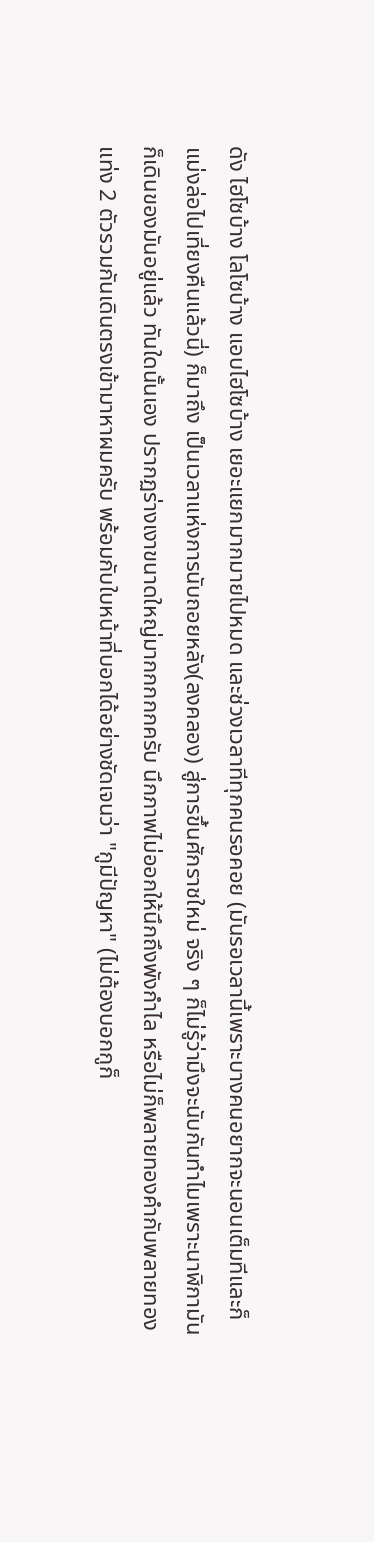ดัง ไฮโซบ้าง โลโซบ้าง แอบไฮโซบ้าง เยอะแยกมากมายไปหมด และช่วงเวลาทีทุกคนรอคอย (มันรอเวลานี้เพราะบางคนอยากจะนอนเต็มทีและก็แม่งล่อไปเที่ยงคืนแล้วนี่) ก็มาถึง เป็นเวลาแห่งการนับถอยหลัง(ลงคลอง) สู่การขึ้นศักราชใหม่ จริง ๆ ก็ไม่รู้ว่ามึงจะนับกันทำไมเพราะนาฬิกามันก็เดินของมันอยู่แล้ว ทันใดนั้นเอง ปรากฏร่างเงาขนาดใหญ่มากกกกกครับ นึกภาพไม่ออกให้นึกถึงพังกำไล หรือไม่ก็พลายทองคำกับพลายทองแท่ง 2 ตัวรวมกันเดินตรงเข้ามาหาผมครับ พร้อมกับใบหน้าที่บอกได้อย่างชัดเจนว่า "กูมีปัญหา" (ไม่ต้องบอกกูก็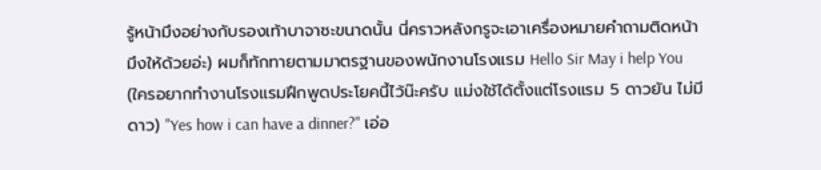รู้หน้ามึงอย่างกับรองเท้าบาจาซะขนาดนั้น นี่คราวหลังกรูจะเอาเครื่องหมายคำถามติดหน้ามึงให้ด้วยอ่ะ) ผมก็ทักทายตามมาตรฐานของพนักงานโรงแรม Hello Sir May i help You (ใครอยากทำงานโรงแรมฝึกพูดประโยคนี้ไว้น๊ะครับ แม่งใช้ได้ตั้งแต่โรงแรม 5 ดาวยัน ไม่มีดาว) "Yes how i can have a dinner?" เอ่อ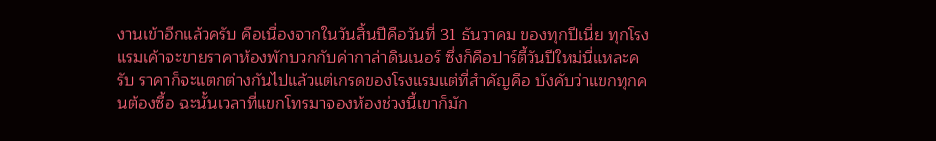งานเข้าอีกแล้วครับ คือเนื่องจากในวันสิ้นปีคือวันที่ 31 ธันวาคม ของทุกปีเนี่ย ทุกโรงแรมเค้าจะขายราคาห้องพักบวกกับค่ากาล่าดินเนอร์ ซึ่งก็คือปาร์ตี้วันปีใหม่นี่แหละครับ ราคาก็จะแตกต่างกันไปแล้วแต่เกรดของโรงแรมแต่ที่สำคัญคือ บังคับว่าแขกทุกคนต้องซื้อ ฉะนั้นเวลาที่แขกโทรมาจองห้องช่วงนี้เขาก็มัก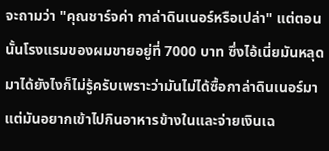จะถามว่า "คุณชาร์จค่า กาล่าดินเนอร์หรือเปล่า" แต่ตอนนั้นโรงแรมของผมขายอยู่ที่ 7000 บาท ซึ่งไอ้เนี่ยมันหลุดมาได้ยังไงก็ไม่รู้ครับเพราะว่ามันไม่ได้ซื้อกาล่าดินเนอร์มา แต่มันอยากเข้าไปกินอาหารข้างในและจ่ายเงินเฉ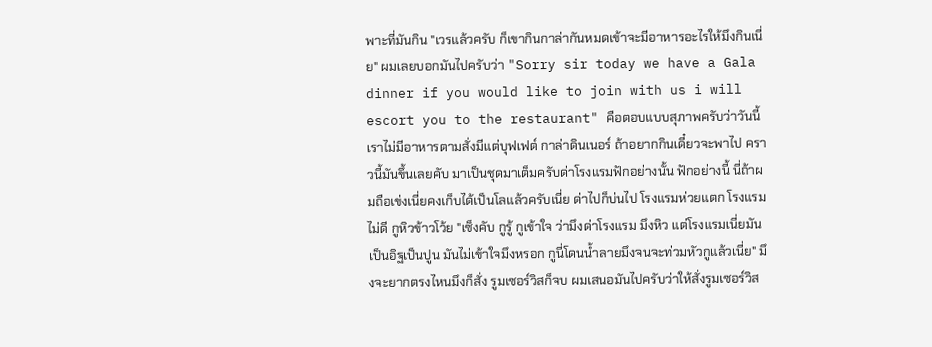พาะที่มันกิน "เวรแล้วครับ ก็เขากินกาล่ากันหมดเข้าจะมีอาหารอะไรให้มึงกินเนี่ย" ผมเลยบอกมันไปครับว่า "Sorry sir today we have a Gala dinner if you would like to join with us i will escort you to the restaurant" คือตอบแบบสุภาพครับว่าวันนี้เราไม่มีอาหารตามสั่งมีแต่บุฟเฟต์ กาล่าดินเนอร์ ถ้าอยากกินเดี๋ยวจะพาไป คราวนี้มันขึ้นเลยคับ มาเป็นชุดมาเต็มครับด่าโรงแรมฟักอย่างนั้น ฟักอย่างนี้ นี่ถ้าผมถือเข่งเนี่ยคงเก็บได้เป็นโลแล้วครับเนี่ย ด่าไปก็บ่นไป โรงแรมห่วยแตก โรงแรมไม่ดี กูหิวข้าวโว้ย "เซ็งคับ กูรู้ กูเข้าใจ ว่ามึงด่าโรงแรม มึงหิว แต่โรงแรมเนี่ยมันเป็นอิฐเป็นปูน มันไม่เข้าใจมึงหรอก กูนี่โดนน้ำลายมึงจนจะท่วมหัวกูแล้วเนี่ย" มึงจะยากตรงไหนมึงก็สั่ง รูมเซอร์วิสก็จบ ผมเสนอมันไปครับว่าให้สั่งรูมเซอร์วิส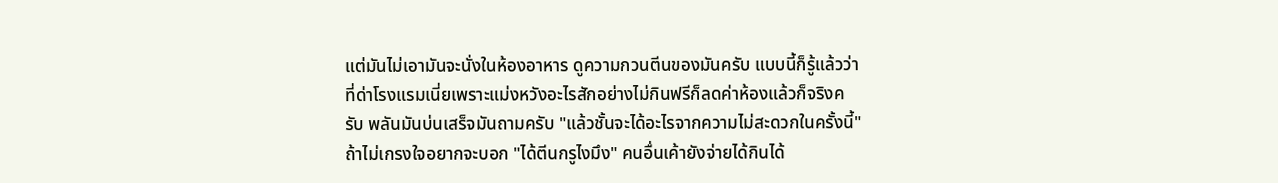แต่มันไม่เอามันจะนั่งในห้องอาหาร ดูความกวนตีนของมันครับ แบบนี้ก็รู้แล้วว่าที่ด่าโรงแรมเนี่ยเพราะแม่งหวังอะไรสักอย่างไม่กินฟรีก็ลดค่าห้องแล้วก็จริงครับ พลันมันบ่นเสร็จมันถามครับ "แล้วชั้นจะได้อะไรจากความไม่สะดวกในครั้งนี้" ถ้าไม่เกรงใจอยากจะบอก "ได้ตีนกรูไงมึง" คนอื่นเค้ายังจ่ายได้กินได้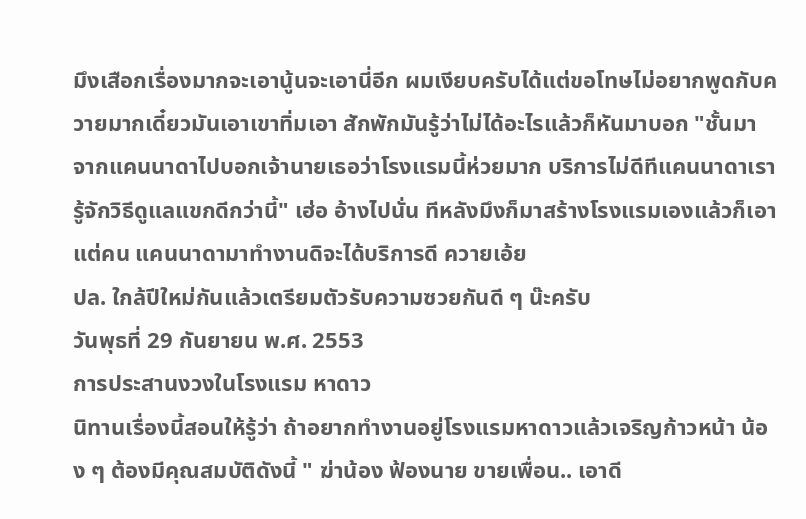มึงเสือกเรื่องมากจะเอานู้นจะเอานี่อีก ผมเงียบครับได้แต่ขอโทษไม่อยากพูดกับควายมากเดี๋ยวมันเอาเขาทิ่มเอา สักพักมันรู้ว่าไม่ได้อะไรแล้วก็หันมาบอก "ชั้นมาจากแคนนาดาไปบอกเจ้านายเธอว่าโรงแรมนี้ห่วยมาก บริการไม่ดีทีแคนนาดาเรารู้จักวิธีดูแลแขกดีกว่านี้" เฮ่อ อ้างไปนั่น ทีหลังมึงก็มาสร้างโรงแรมเองแล้วก็เอาแต่คน แคนนาดามาทำงานดิจะได้บริการดี ควายเอ้ย
ปล. ใกล้ปีใหม่กันแล้วเตรียมตัวรับความซวยกันดี ๆ น๊ะครับ
วันพุธที่ 29 กันยายน พ.ศ. 2553
การประสานงวงในโรงแรม หาดาว
นิทานเรื่องนี้สอนให้รู้ว่า ถ้าอยากทำงานอยู่โรงแรมหาดาวแล้วเจริญก้าวหน้า น้อง ๆ ต้องมีคุณสมบัติดังนี้ " ฆ่าน้อง ฟ้องนาย ขายเพื่อน.. เอาดี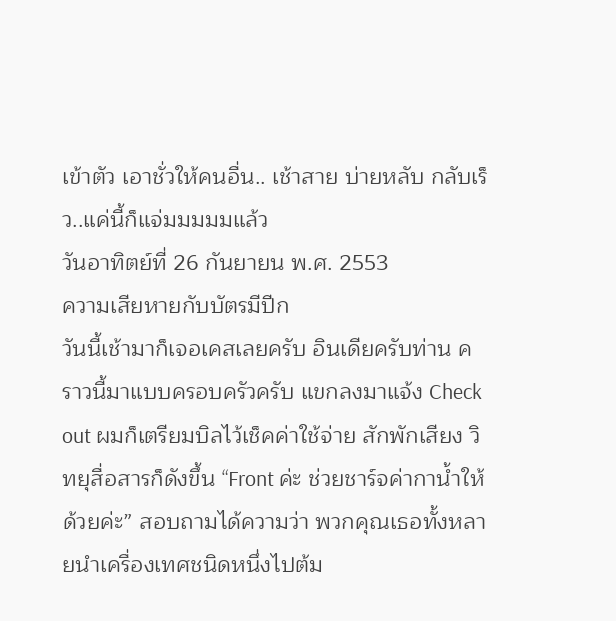เข้าตัว เอาชั่วให้คนอื่น.. เช้าสาย บ่ายหลับ กลับเร็ว..แค่นี้ก็แจ่มมมมมแล้ว
วันอาทิตย์ที่ 26 กันยายน พ.ศ. 2553
ความเสียหายกับบัตรมีปีก
วันนี้เช้ามาก็เจอเคสเลยครับ อินเดียครับท่าน คราวนี้มาแบบครอบครัวครับ แขกลงมาแจ้ง Check out ผมก็เตรียมบิลไว้เช็คค่าใช้จ่าย สักพักเสียง วิทยุสื่อสารก็ดังขึ้น “Front ค่ะ ช่วยชาร์จค่ากาน้ำให้ด้วยค่ะ” สอบถามได้ความว่า พวกคุณเธอทั้งหลายนำเครื่องเทศชนิดหนึ่งไปต้ม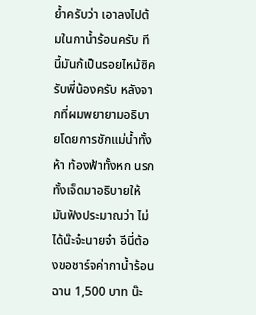ย้ำครับว่า เอาลงไปต้มในกาน้ำร้อนครับ ทีนี้มันก้เป็นรอยไหม้ซิครับพี่น้องครับ หลังจากที่ผมพยายามอธิบายโดยการชักแม่น้ำทั้งห้า ท้องฟ้าทั้งหก นรกทั้งเจ็ดมาอธิบายให้มันฟังประมาณว่า ไม่ได้น๊ะจ๋ะนายจ๋า อีนี่ต้องขอชาร์จค่ากาน้ำร้อนฉาน 1,500 บาท น๊ะ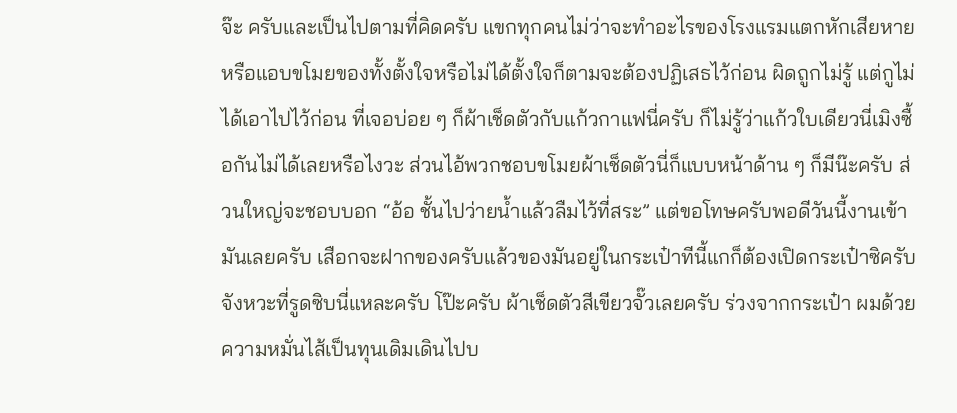จ๊ะ ครับและเป็นไปตามที่คิดครับ แขกทุกคนไม่ว่าจะทำอะไรของโรงแรมแตกหักเสียหาย หรือแอบขโมยของทั้งตั้งใจหรือไม่ได้ตั้งใจก็ตามจะต้องปฏิเสธไว้ก่อน ผิดถูกไม่รู้ แต่กูไม่ได้เอาไปไว้ก่อน ที่เจอบ่อย ๆ ก็ผ้าเช็ดตัวกับแก้วกาแฟนี่ครับ ก็ไม่รู้ว่าแก้วใบเดียวนี่เมิงซื้อกันไม่ได้เลยหรือไงวะ ส่วนไอ้พวกชอบขโมยผ้าเช็ดตัวนี่ก็แบบหน้าด้าน ๆ ก็มีน๊ะครับ ส่วนใหญ่จะชอบบอก “อ้อ ชั้นไปว่ายน้ำแล้วลืมไว้ที่สระ” แต่ขอโทษครับพอดีวันนี้งานเข้ามันเลยครับ เสือกจะฝากของครับแล้วของมันอยู่ในกระเป๋าทีนี้แกก็ต้องเปิดกระเป๋าซิครับ จังหวะที่รูดซิบนี่แหละครับ โป๊ะครับ ผ้าเช็ดตัวสีเขียวจั๊วเลยครับ ร่วงจากกระเป๋า ผมด้วยความหมั่นไส้เป็นทุนเดิมเดินไปบ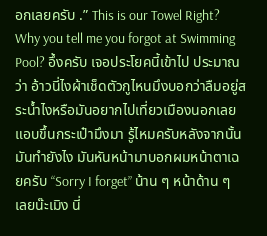อกเลยครับ .” This is our Towel Right? Why you tell me you forgot at Swimming Pool? อึ้งครับ เจอประโยคนี้เข้าไป ประมาณว่า อ้าวนี่ไงผ้าเช็ดตัวกูไหนมึงบอกว่าลืมอยู่สระน้ำไงหรือมันอยากไปเที่ยวเมืองนอกเลยแอบขึ้นกระเป๋ามึงมา รู้ไหมครับหลังจากนั้นมันทำยังไง มันหันหน้ามาบอกผมหน้าตาเฉยครับ “Sorry I forget” น้าน ๆ หน้าด้าน ๆ เลยน๊ะเมิง นี่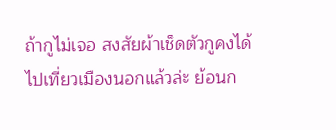ถ้ากูไม่เจอ สงสัยผ้าเช็ดตัวกูคงได้ไปเที่ยวเมืองนอกแล้วล่ะ ย้อนก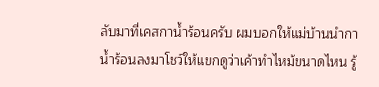ลับมาที่เคสกาน้ำร้อนครับ ผมบอกให้แม่บ้านนำกาน้ำร้อนลงมาโชว์ให้แขกดูว่าเค้าทำไหม้ขนาดไหน รู้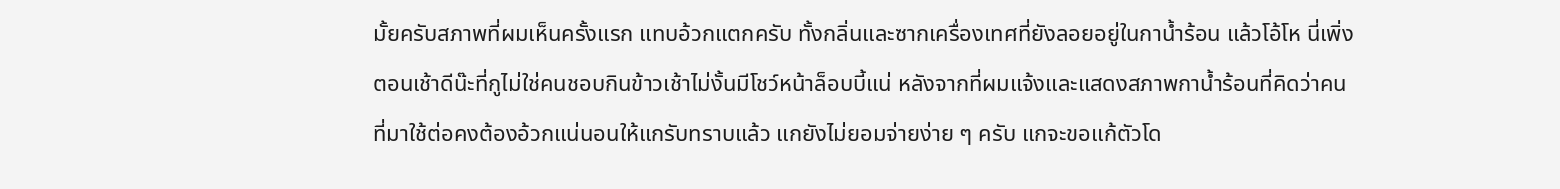มั้ยครับสภาพที่ผมเห็นครั้งแรก แทบอ้วกแตกครับ ทั้งกลิ่นและซากเครื่องเทศที่ยังลอยอยู่ในกาน้ำร้อน แล้วโอ้โห นี่เพิ่งตอนเช้าดีน๊ะที่กูไม่ใช่คนชอบกินข้าวเช้าไม่งั้นมีโชว์หน้าล็อบบี้แน่ หลังจากที่ผมแจ้งและแสดงสภาพกาน้ำร้อนที่คิดว่าคนที่มาใช้ต่อคงต้องอ้วกแน่นอนให้แกรับทราบแล้ว แกยังไม่ยอมจ่ายง่าย ๆ ครับ แกจะขอแก้ตัวโด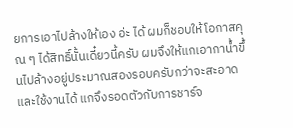ยการเอาไปล้างให้เอง อ่ะ ได้ ผมก็ชอบให้โอกาสคุณ ๆ ได้สิทธิ์นั้นเดี๋ยวนี้ครับ ผมจึงให้แกเอากาน้ำขึ้นไปล้างอยู่ประมาณสองรอบครับกว่าจะสะอาดและใช้งานได้ แกจึงรอดตัวกับการชาร์จ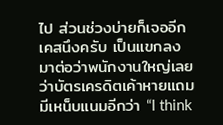ไป ส่วนช่วงบ่ายก็เจออีกเคสนึงครับ เป็นแขกลงมาต่อว่าพนักงานใหญ่เลยว่าบัตรเครดิตเค้าหายแถมมีเหน็บแนมอีกว่า “I think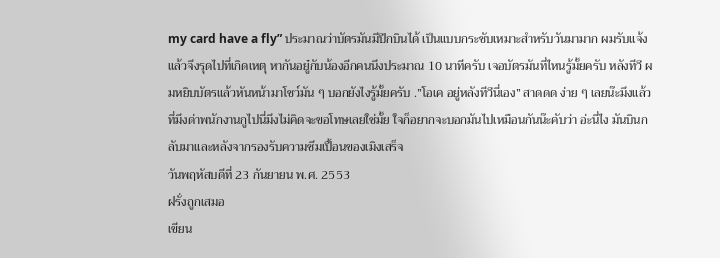my card have a fly” ประมาณว่าบัตรมันมีปีกบินได้ เป็นแบบกระชับเหมาะสำหรับวันมามาก ผมรับแจ้งแล้วจึงรุดไปที่เกิดเหตุ หากันอยู๋กับน้องอีกคนนึงประมาณ 10 นาทีครับ เจอบัตรมันที่ไหนรู้มั้ยครับ หลังทีวี ผมหยิบบัตรแล้วหันหน้ามาโชว์มัน ๆ บอกยังไงรู้มั้ยครับ .”โอเค อยู่หลังทีวีนี่เอง” สาดดด ง่าย ๆ เลยน๊ะมึงแล้วที่มึงด่าพนักงานกูไปนี่มึงไม่คิดจะขอโทษเลยใช่มั้ย ใจก็อยากจะบอกมันไปเหมือนกันน๊ะคับว่า อ่ะนี่ไง มันบินกลับมาและหลังจากรองรับความซึมเปื้อนของเมิงเสร็จ
วันพฤหัสบดีที่ 23 กันยายน พ.ศ. 2553
ฝรั่งถูกเสมอ
เขียน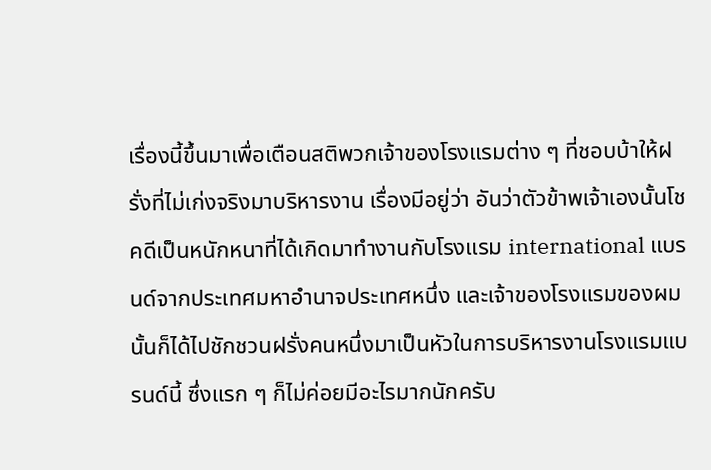เรื่องนี้ขึ้นมาเพื่อเตือนสติพวกเจ้าของโรงแรมต่าง ๆ ที่ชอบบ้าให้ฝรั่งที่ไม่เก่งจริงมาบริหารงาน เรื่องมีอยู่ว่า อันว่าตัวข้าพเจ้าเองนั้นโชคดีเป็นหนักหนาที่ได้เกิดมาทำงานกับโรงแรม international แบรนด์จากประเทศมหาอำนาจประเทศหนึ่ง และเจ้าของโรงแรมของผมนั้นก็ได้ไปชักชวนฝรั่งคนหนึ่งมาเป็นหัวในการบริหารงานโรงแรมแบรนด์นี้ ซึ่งแรก ๆ ก็ไม่ค่อยมีอะไรมากนักครับ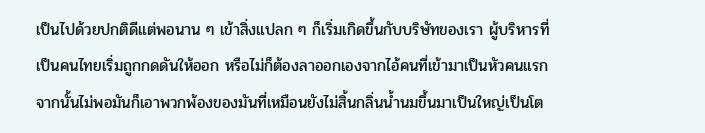เป็นไปด้วยปกติดีแต่พอนาน ๆ เข้าสิ่งแปลก ๆ ก็เริ่มเกิดขึ้นกับบริษัทของเรา ผู้บริหารที่เป็นคนไทยเริ่มถูกกดดันให้ออก หรือไม่ก็ต้องลาออกเองจากไอ้คนที่เข้ามาเป็นหัวคนแรก จากนั้นไม่พอมันก็เอาพวกพ้องของมันที่เหมือนยังไม่สิ้นกลิ่นน้ำนมขึ้นมาเป็นใหญ่เป็นโต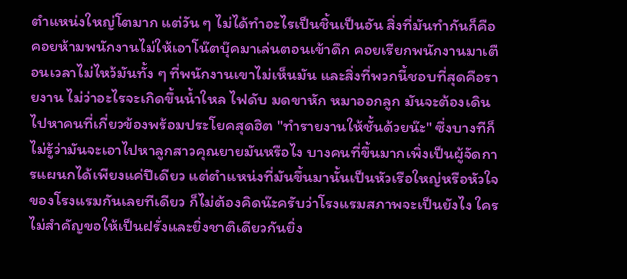ตำแหน่งใหญ่โตมาก แต่วัน ๆ ไม่ได้ทำอะไรเป็นชิ้นเป็นอัน สิ่งที่มันทำกันก็คือ คอยห้ามพนักงานไม่ให้เอาโน๊ตบุ๊คมาเล่นตอนเข้าดึก คอยเรียกพนักงานมาเตือนเวลาไม่ไหว้มันทั้ง ๆ ที่พนักงานเขาไม่เห็นมัน และสิ่งที่พวกนี้ชอบที่สุดคือรายงาน ไม่ว่าอะไรจะเกิดขึ้นน้ำใหล ไฟดับ มดขาหัก หมาออกลูก มันจะต้องเดินไปหาคนที่เกี่ยวข้องพร้อมประโยคสุดฮิต "ทำรายงานให้ชั้นด้วยน๊ะ" ซึ่งบางทีก็ไม่รู้ว่ามันจะเอาไปหาลูกสาวคุณยายมันหรือไง บางคนที่ขึ้นมากเพิ่งเป็นผู้จัดการแผนกได้เพียงแค่ปีเดียว แต่ตำแหน่งที่มันขึ้นมานั้นเป็นหัวเรือใหญ่หรือหัวใจของโรงแรมกันเลยทีเดียว ก็ไม่ต้องคิดน๊ะครับว่าโรงแรมสภาพจะเป็นยังไง ใครไม่สำคัญขอให้เป็นฝรั่งและยิ่งชาติเดียวกันยิ่ง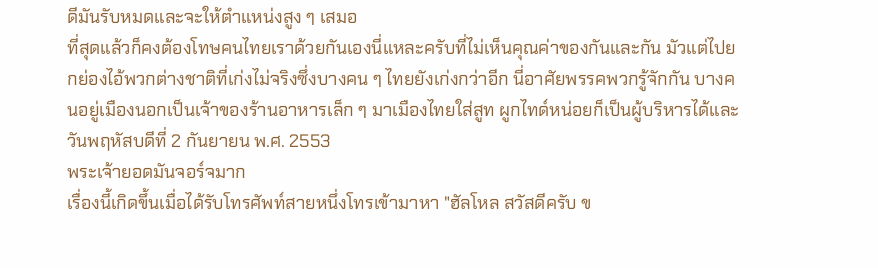ดีมันรับหมดและจะให้ตำแหน่งสูง ๆ เสมอ
ที่สุดแล้วก็คงต้องโทษคนไทยเราด้วยกันเองนี่แหละครับที่ไม่เห็นคุณค่าของกันและกัน มัวแต่ไปยกย่องไอ้พวกต่างชาติที่เก่งไม่จริงซึ่งบางคน ๆ ไทยยังเก่งกว่าอีก นี่อาศัยพรรคพวกรู้จักกัน บางคนอยู่เมืองนอกเป็นเจ้าของร้านอาหารเล็ก ๆ มาเมืองไทยใส่สูท ผูกไทด์หน่อยก็เป็นผู้บริหารได้และ
วันพฤหัสบดีที่ 2 กันยายน พ.ศ. 2553
พระเจ้ายอดมันจอร์จมาก
เรื่องนี้เกิดขึ้นเมื่อได้รับโทรศัพท์สายหนึ่งโทรเข้ามาหา "ฮัลโหล สวัสดีครับ ข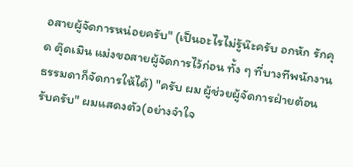อสายผู้จัดการหน่อยครับ" (เป็นอะไรไม่รู้น๊ะครับ อกหัก รักคุด ตุ๊ดเมิน แม่งขอสายผู้จัดการไว้ก่อน ทั้ง ๆ ที่บางทีพนักงานธรรมดาก็จัดการให้ได้) "ครับ ผม ผู้ช่วยผู้จัดการฝ่ายต้อนรับครับ" ผมแสดงตัว(อย่างจำใจ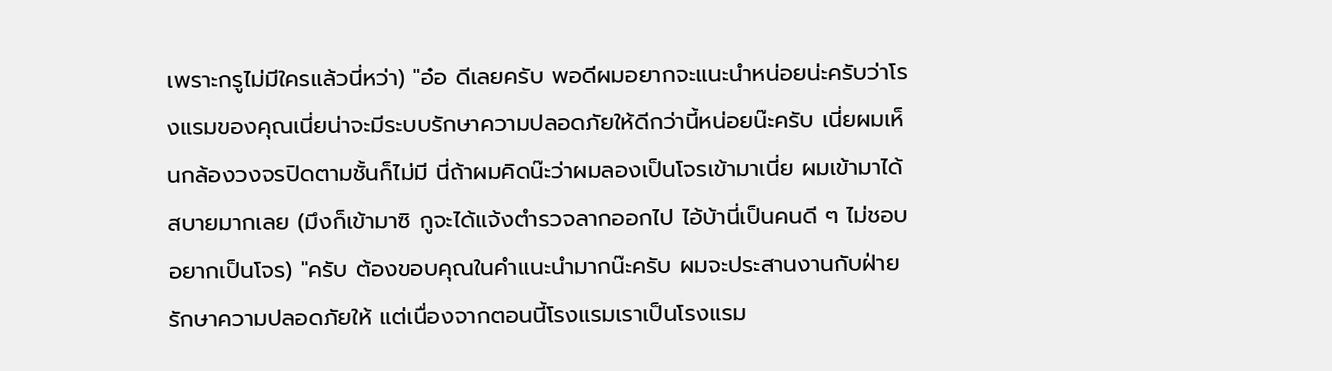เพราะกรูไม่มีใครแล้วนี่หว่า) "อ๋อ ดีเลยครับ พอดีผมอยากจะแนะนำหน่อยน่ะครับว่าโรงแรมของคุณเนี่ยน่าจะมีระบบรักษาความปลอดภัยให้ดีกว่านี้หน่อยน๊ะครับ เนี่ยผมเห็นกล้องวงจรปิดตามชั้นก็ไม่มี นี่ถ้าผมคิดน๊ะว่าผมลองเป็นโจรเข้ามาเนี่ย ผมเข้ามาได้สบายมากเลย (มึงก็เข้ามาซิ กูจะได้แจ้งตำรวจลากออกไป ไอ้บ้านี่เป็นคนดี ๆ ไม่ชอบอยากเป็นโจร) "ครับ ต้องขอบคุณในคำแนะนำมากน๊ะครับ ผมจะประสานงานกับฝ่ายรักษาความปลอดภัยให้ แต่เนื่องจากตอนนี้โรงแรมเราเป็นโรงแรม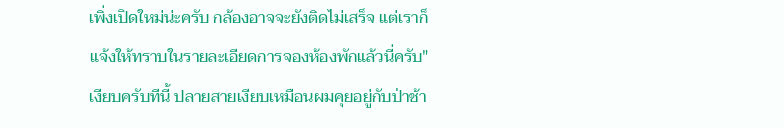เพิ่งเปิดใหม่น่ะครับ กล้องอาจจะยังติดไม่เสร็จ แต่เราก็แจ้งให้ทราบในรายละเอียดการจองห้องพักแล้วนี่ครับ" เงียบครับทีนี้ ปลายสายเงียบเหมือนผมคุยอยู่กับป่าช้า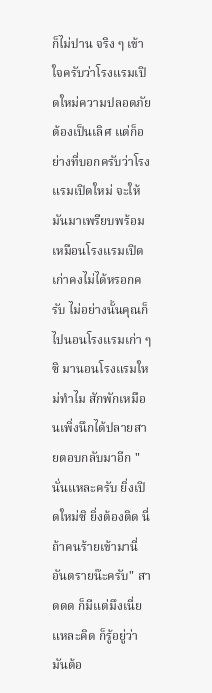ก็ไม่ปาน จริง ๆ เข้าใจครับว่าโรงแรมเปิดใหม่ความปลอดภัยต้องเป็นเลิศ แต่ก็อย่างที่บอกครับว่าโรงแรมเปิดใหม่ จะให้มันมาเพรียบพร้อมเหมือนโรงแรมเปิดเก่าคงไม่ได้หรอกครับ ไม่อย่างนั้นคุณก็ไปนอนโรงแรมเก่า ๆ ซิ มานอนโรงแรมใหม่ทำไม สักพักเหมือนเพิ่งนึกได้ปลายสายตอบกลับมาอีก " นั่นแหละครับ ยิ่งเปิดใหม่ซิ ยิ่งต้องติด นี่ถ้าคนร้ายเข้ามานี่อันตรายน๊ะครับ" สาดดด ก็มีแต่มึงเนี่ยแหละคิด ก็รู้อยู่ว่ามันต้อ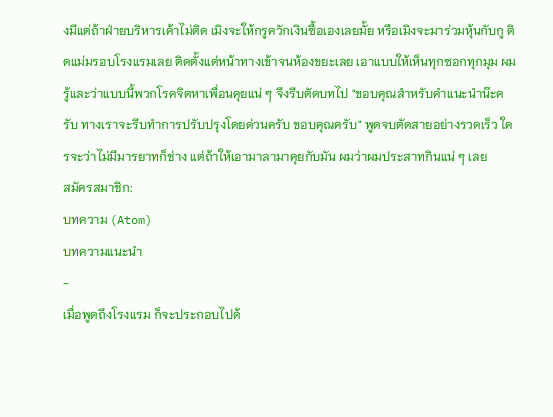งมีแต่ถ้าฝ่ายบริหารเค้าไม่ติด เมิงจะให้กรูควักเงินซื้อเองเลยมั้ย หรือเมิงจะมาร่วมหุ้นกับกู ติดแม่มรอบโรงแรมเลย ติดตั้งแต่หน้าทางเข้าจนห้องขยะเลย เอาแบบให้เห็นทุกซอกทุกมุม ผมรู้และว่าแบบนี้พวกโรคจิตหาเพื่อนคุยแน่ ๆ จึงรีบตัดบทไป "ขอบคุณสำหรับคำแนะนำน๊ะครับ ทางเราจะรีบทำการปรับปรุงโดยด่วนครับ ขอบคุณครับ" พูดจบตัดสายอย่างรวดเร็ว ใครจะว่าไม่มีมารยาทก็ช่าง แต่ถ้าให้เอามาลามาคุยกับมัน ผมว่าผมประสาทกินแน่ ๆ เลย
สมัครสมาชิก:
บทความ (Atom)
บทความแนะนำ
-
เมื่อพูดถึงโรงแรม ก็จะประกอบไปด้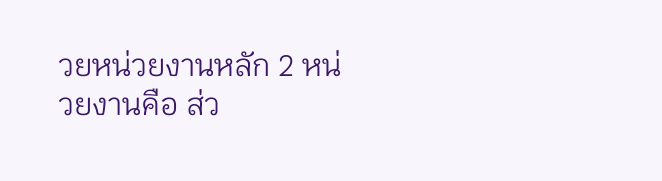วยหน่วยงานหลัก 2 หน่วยงานคือ ส่ว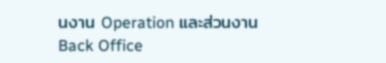นงาน Operation และส่วนงาน Back Office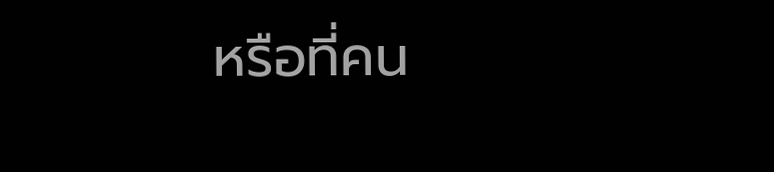หรือที่คน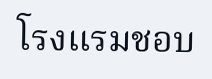โรงแรมชอบ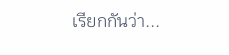เรียกกันว่า...